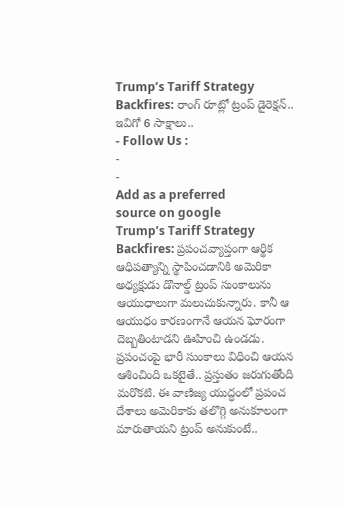Trump’s Tariff Strategy Backfires: రాంగ్ రూట్లో ట్రంప్ డైరెక్షన్.. ఇవిగో 6 సాక్షాలు..
- Follow Us :
-
-
Add as a preferred
source on google
Trump’s Tariff Strategy Backfires: ప్రపంచవ్యాప్తంగా ఆర్థిక ఆధిపత్యాన్ని స్థాపించడానికి అమెరికా అధ్యక్షుడు డొనాల్డ్ ట్రంప్ సుంకాలును ఆయుధాలుగా మలుచుకున్నారు. కానీ ఆ ఆయుధం కారణంగానే ఆయన ఘోరంగా దెబ్బతింటాడని ఊహించి ఉండడు. ప్రపంచంపై భారీ సుంకాలు విధించి ఆయన ఆశించింది ఒకటైతే.. ప్రస్తుతం జరుగుతోంది మరొకటి. ఈ వాణిజ్య యుద్ధంలో ప్రపంచ దేశాలు అమెరికాకు తలొగ్గి అనుకూలంగా మారుతాయని ట్రంప్ అనుకుంటే..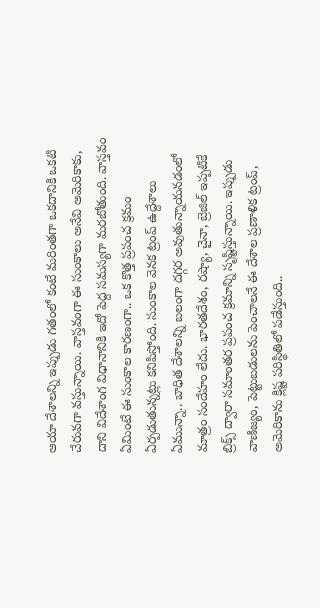ఆయా దేశాలన్ని ఇప్పుడు గతంలో కంటే మరింతగా ఒకదానికి ఒకటి చేరువగా వస్తున్నాయి. వాస్తవంగా ఈ సుంకాలు అనేవి అమెరికాకు, దాని విదేశాంగ విధానానికి ఇదో పెద్ద సమస్యగా మరబోతుంది. వాస్తవం ఏమింటే ఈ సుంకాల కారణంగా.. ఒక కొత్త ప్రపంచ క్రమం ఏర్పడుతున్నట్లు కనిపిస్తోంది. సుంకాల వెనక ట్రంప్ ఉద్దేశాలు ఏమున్నా.. బాధిత దేశాలన్ని బలంగా దగ్గర అవుతున్నాయనడంలో మాత్రం సందేహం లేదు. భారతదేశం, రష్యా, చైనా, బ్రెజిల్ ఇప్పటికే బ్రిక్స్ ద్వారా సమాంతర ప్రపంచ క్రమాన్ని సృష్టిస్తున్నాయి. ఇప్పుడు వాణిజ్యం, పెట్టుబడులను పెంచాలనే ఈ దేశాల ప్రణాళిక ట్రంప్, అమెరికాను క్లిష్ట పరిస్థితిలో పడేస్తుంది..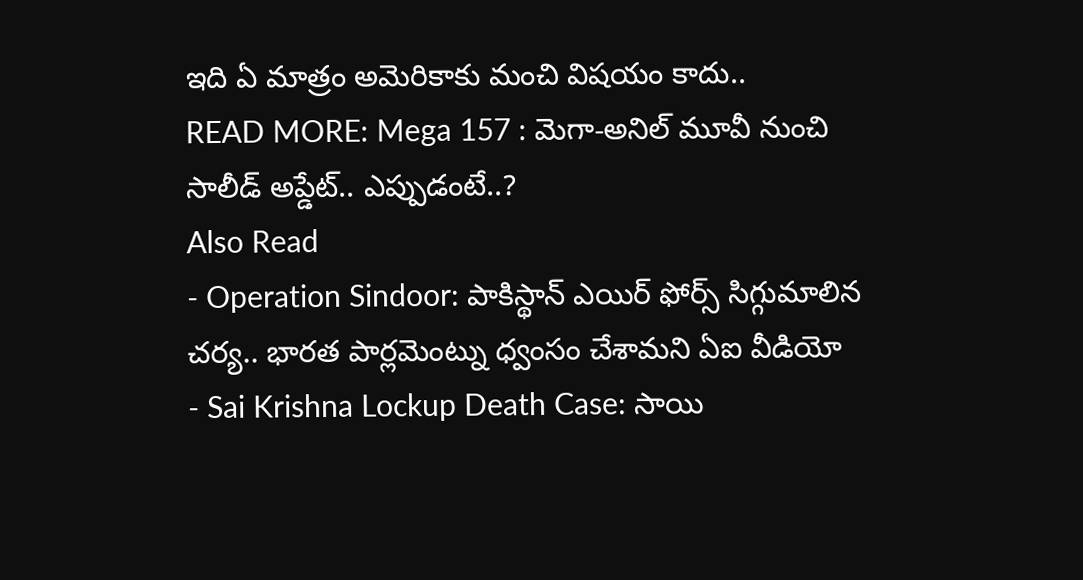ఇది ఏ మాత్రం అమెరికాకు మంచి విషయం కాదు..
READ MORE: Mega 157 : మెగా-అనిల్ మూవీ నుంచి సాలీడ్ అప్డేట్.. ఎప్పుడంటే..?
Also Read
- Operation Sindoor: పాకిస్థాన్ ఎయిర్ ఫోర్స్ సిగ్గుమాలిన చర్య.. భారత పార్లమెంట్ను ధ్వంసం చేశామని ఏఐ వీడియో
- Sai Krishna Lockup Death Case: సాయి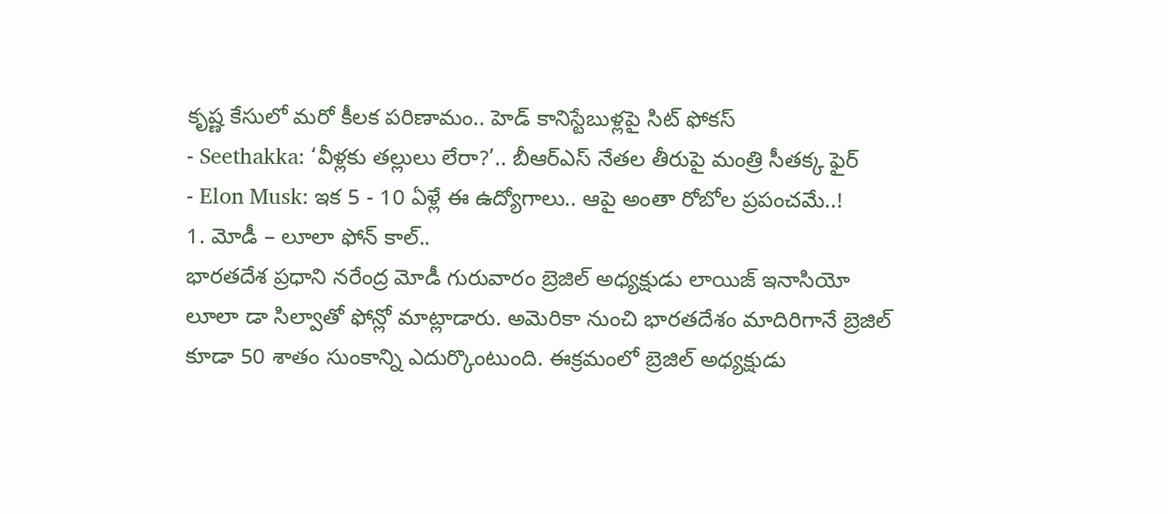కృష్ణ కేసులో మరో కీలక పరిణామం.. హెడ్ కానిస్టేబుళ్లపై సిట్ ఫోకస్
- Seethakka: ‘వీళ్లకు తల్లులు లేరా?’.. బీఆర్ఎస్ నేతల తీరుపై మంత్రి సీతక్క ఫైర్
- Elon Musk: ఇక 5 - 10 ఏళ్లే ఈ ఉద్యోగాలు.. ఆపై అంతా రోబోల ప్రపంచమే..!
1. మోడీ – లూలా ఫోన్ కాల్..
భారతదేశ ప్రధాని నరేంద్ర మోడీ గురువారం బ్రెజిల్ అధ్యక్షుడు లాయిజ్ ఇనాసియో లూలా డా సిల్వాతో ఫోన్లో మాట్లాడారు. అమెరికా నుంచి భారతదేశం మాదిరిగానే బ్రెజిల్ కూడా 50 శాతం సుంకాన్ని ఎదుర్కొంటుంది. ఈక్రమంలో బ్రెజిల్ అధ్యక్షుడు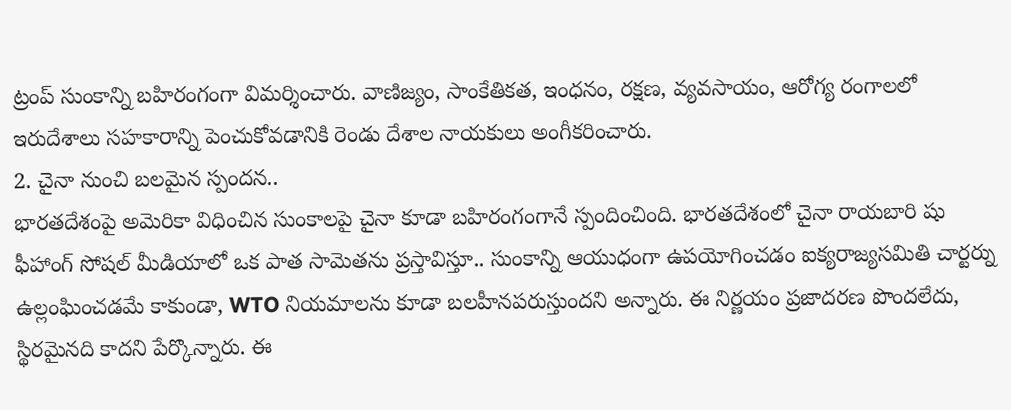ట్రంప్ సుంకాన్ని బహిరంగంగా విమర్శించారు. వాణిజ్యం, సాంకేతికత, ఇంధనం, రక్షణ, వ్యవసాయం, ఆరోగ్య రంగాలలో ఇరుదేశాలు సహకారాన్ని పెంచుకోవడానికి రెండు దేశాల నాయకులు అంగీకరించారు.
2. చైనా నుంచి బలమైన స్పందన..
భారతదేశంపై అమెరికా విధించిన సుంకాలపై చైనా కూడా బహిరంగంగానే స్పందించింది. భారతదేశంలో చైనా రాయబారి షు ఫీహాంగ్ సోషల్ మీడియాలో ఒక పాత సామెతను ప్రస్తావిస్తూ.. సుంకాన్ని ఆయుధంగా ఉపయోగించడం ఐక్యరాజ్యసమితి చార్టర్ను ఉల్లంఘించడమే కాకుండా, WTO నియమాలను కూడా బలహీనపరుస్తుందని అన్నారు. ఈ నిర్ణయం ప్రజాదరణ పొందలేదు, స్థిరమైనది కాదని పేర్కొన్నారు. ఈ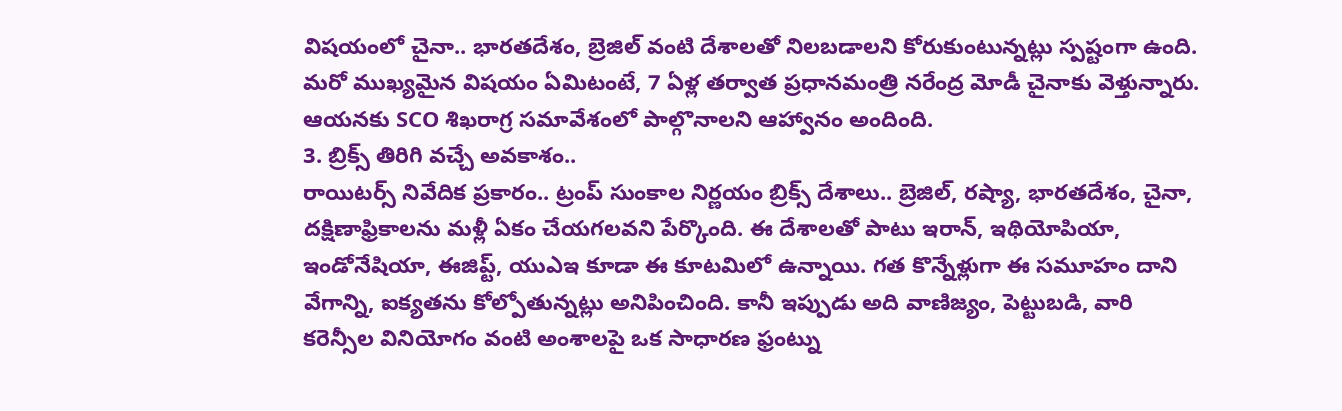విషయంలో చైనా.. భారతదేశం, బ్రెజిల్ వంటి దేశాలతో నిలబడాలని కోరుకుంటున్నట్లు స్పష్టంగా ఉంది. మరో ముఖ్యమైన విషయం ఏమిటంటే, 7 ఏళ్ల తర్వాత ప్రధానమంత్రి నరేంద్ర మోడీ చైనాకు వెళ్తున్నారు. ఆయనకు SCO శిఖరాగ్ర సమావేశంలో పాల్గొనాలని ఆహ్వానం అందింది.
3. బ్రిక్స్ తిరిగి వచ్చే అవకాశం..
రాయిటర్స్ నివేదిక ప్రకారం.. ట్రంప్ సుంకాల నిర్ణయం బ్రిక్స్ దేశాలు.. బ్రెజిల్, రష్యా, భారతదేశం, చైనా, దక్షిణాఫ్రికాలను మళ్లీ ఏకం చేయగలవని పేర్కొంది. ఈ దేశాలతో పాటు ఇరాన్, ఇథియోపియా, ఇండోనేషియా, ఈజిప్ట్, యుఎఇ కూడా ఈ కూటమిలో ఉన్నాయి. గత కొన్నేళ్లుగా ఈ సమూహం దాని వేగాన్ని, ఐక్యతను కోల్పోతున్నట్లు అనిపించింది. కానీ ఇప్పుడు అది వాణిజ్యం, పెట్టుబడి, వారి కరెన్సీల వినియోగం వంటి అంశాలపై ఒక సాధారణ ఫ్రంట్ను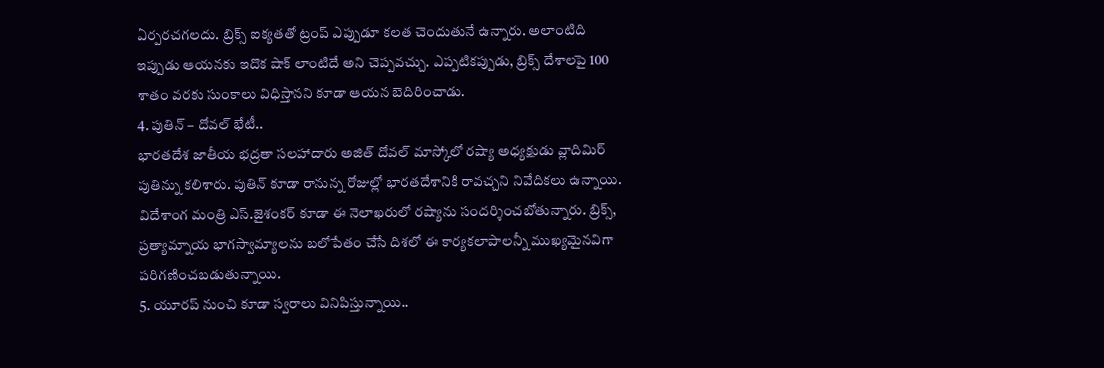ఏర్పరచగలదు. బ్రిక్స్ ఐక్యతతో ట్రంప్ ఎప్పుడూ కలత చెందుతునే ఉన్నారు. అలాంటిది ఇప్పుడు ఆయనకు ఇదొక షాక్ లాంటిదే అని చెప్పవచ్చు. ఎప్పటికప్పుడు, బ్రిక్స్ దేశాలపై 100 శాతం వరకు సుంకాలు విధిస్తానని కూడా ఆయన బెదిరించాడు.
4. పుతిన్ – దోవల్ భేటీ..
భారతదేశ జాతీయ భద్రతా సలహాదారు అజిత్ దోవల్ మాస్కోలో రష్యా అధ్యక్షుడు వ్లాదిమిర్ పుతిన్ను కలిశారు. పుతిన్ కూడా రానున్న రోజుల్లో భారతదేశానికి రావచ్చని నివేదికలు ఉన్నాయి. విదేశాంగ మంత్రి ఎస్.జైశంకర్ కూడా ఈ నెలాఖరులో రష్యాను సందర్శించబోతున్నారు. బ్రిక్స్, ప్రత్యామ్నాయ భాగస్వామ్యాలను బలోపేతం చేసే దిశలో ఈ కార్యకలాపాలన్నీ ముఖ్యమైనవిగా పరిగణించబడుతున్నాయి.
5. యూరప్ నుంచి కూడా స్వరాలు వినిపిస్తున్నాయి..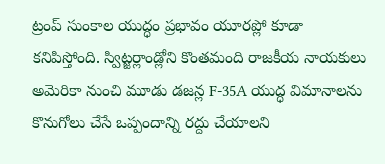ట్రంప్ సుంకాల యుద్ధం ప్రభావం యూరప్లో కూడా కనిపిస్తోంది. స్విట్జర్లాండ్లోని కొంతమంది రాజకీయ నాయకులు అమెరికా నుంచి మూడు డజన్ల F-35A యుద్ధ విమానాలను కొనుగోలు చేసే ఒప్పందాన్ని రద్దు చేయాలని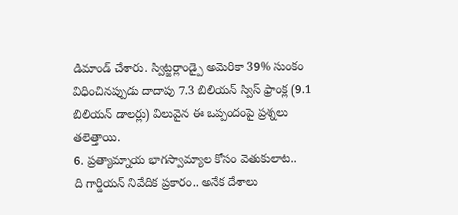డిమాండ్ చేశారు. స్విట్జర్లాండ్పై అమెరికా 39% సుంకం విధించినప్పుడు దాదాపు 7.3 బిలియన్ స్విస్ ఫ్రాంక్ల (9.1 బిలియన్ డాలర్లు) విలువైన ఈ ఒప్పందంపై ప్రశ్నలు తలెత్తాయి.
6. ప్రత్యామ్నాయ భాగస్వామ్యాల కోసం వెతుకులాట..
ది గార్డియన్ నివేదిక ప్రకారం.. అనేక దేశాలు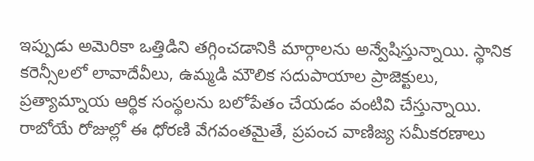ఇప్పుడు అమెరికా ఒత్తిడిని తగ్గించడానికి మార్గాలను అన్వేషిస్తున్నాయి. స్థానిక కరెన్సీలలో లావాదేవీలు, ఉమ్మడి మౌలిక సదుపాయాల ప్రాజెక్టులు, ప్రత్యామ్నాయ ఆర్థిక సంస్థలను బలోపేతం చేయడం వంటివి చేస్తున్నాయి. రాబోయే రోజుల్లో ఈ ధోరణి వేగవంతమైతే, ప్రపంచ వాణిజ్య సమీకరణాలు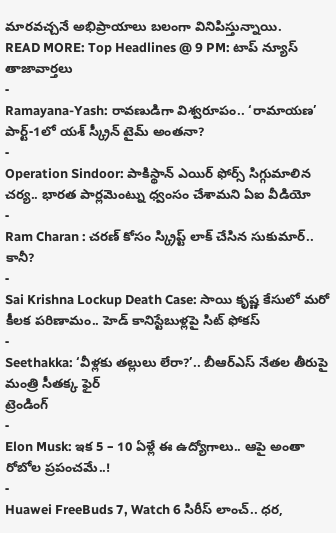మారవచ్చనే అభిప్రాయాలు బలంగా వినిపిస్తున్నాయి.
READ MORE: Top Headlines @ 9 PM: టాప్ న్యూస్
తాజావార్తలు
-
Ramayana-Yash: రావణుడిగా విశ్వరూపం.. ‘రామాయణ’ పార్ట్-1లో యశ్ స్క్రీన్ టైమ్ అంతనా?
-
Operation Sindoor: పాకిస్థాన్ ఎయిర్ ఫోర్స్ సిగ్గుమాలిన చర్య.. భారత పార్లమెంట్ను ధ్వంసం చేశామని ఏఐ వీడియో
-
Ram Charan : చరణ్ కోసం స్క్రిప్ట్ లాక్ చేసిన సుకుమార్.. కానీ?
-
Sai Krishna Lockup Death Case: సాయి కృష్ణ కేసులో మరో కీలక పరిణామం.. హెడ్ కానిస్టేబుళ్లపై సిట్ ఫోకస్
-
Seethakka: ‘వీళ్లకు తల్లులు లేరా?’.. బీఆర్ఎస్ నేతల తీరుపై మంత్రి సీతక్క ఫైర్
ట్రెండింగ్
-
Elon Musk: ఇక 5 – 10 ఏళ్లే ఈ ఉద్యోగాలు.. ఆపై అంతా రోబోల ప్రపంచమే..!
-
Huawei FreeBuds 7, Watch 6 సిరీస్ లాంచ్.. ధర,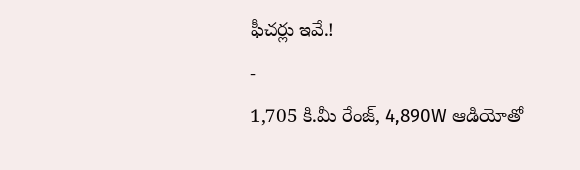ఫీచర్లు ఇవే.!
-
1,705 కి.మీ రేంజ్, 4,890W ఆడియోతో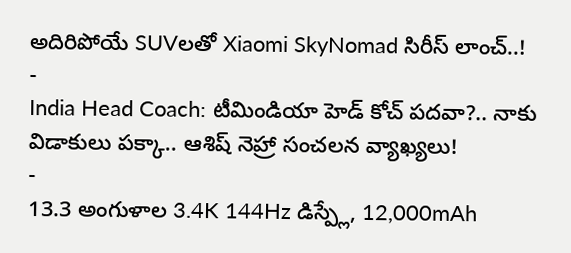అదిరిపోయే SUVలతో Xiaomi SkyNomad సిరీస్ లాంచ్..!
-
India Head Coach: టీమిండియా హెడ్ కోచ్ పదవా?.. నాకు విడాకులు పక్కా.. ఆశిష్ నెహ్రా సంచలన వ్యాఖ్యలు!
-
13.3 అంగుళాల 3.4K 144Hz డిస్ప్లే, 12,000mAh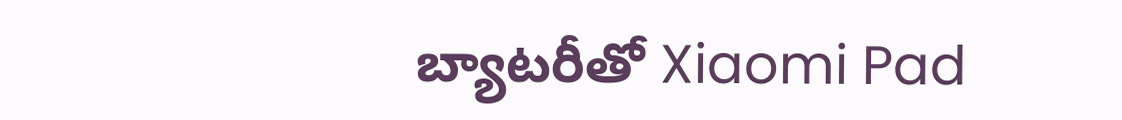బ్యాటరీతో Xiaomi Pad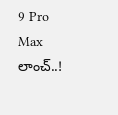9 Pro Max లాంచ్..!